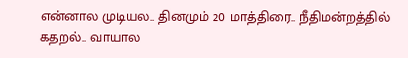என்னால முடியல.. தினமும் 20 மாத்திரை.. நீதிமன்றத்தில் கதறல்.. வாயால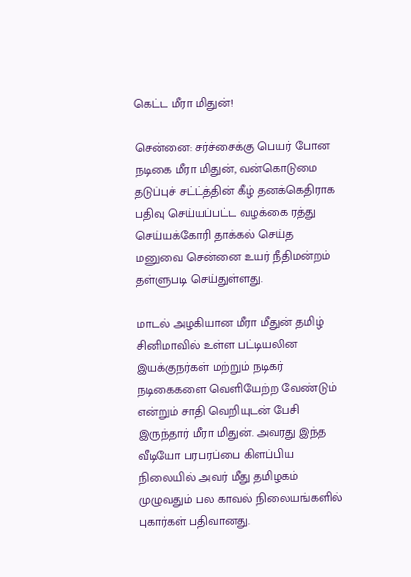கெட்ட மீரா மிதுன்!

சென்னை: சர்ச்சைக்கு பெயர் போன நடிகை மீரா மிதுன், வன்கொடுமை தடுப்புச் சட்ட்த்தின் கீழ் தனக்கெதிராக பதிவு செய்யப்பட்ட வழக்கை ரத்து செய்யக்கோரி தாக்கல் செய்த மனுவை சென்னை உயர் நீதிமன்றம் தள்ளுபடி செய்துள்ளது.

மாடல் அழகியான மீரா மீதுன் தமிழ் சினிமாவில் உள்ள பட்டியலின இயக்குநர்கள் மற்றும் நடிகர் நடிகைகளை வெளியேற்ற வேண்டும் என்றும் சாதி வெறியுடன் பேசி இருந்தார் மீரா மிதுன். அவரது இந்த வீடியோ பரபரப்பை கிளப்பிய நிலையில் அவர் மீது தமிழகம் முழுவதும் பல காவல் நிலையங்களில் புகார்கள் பதிவானது.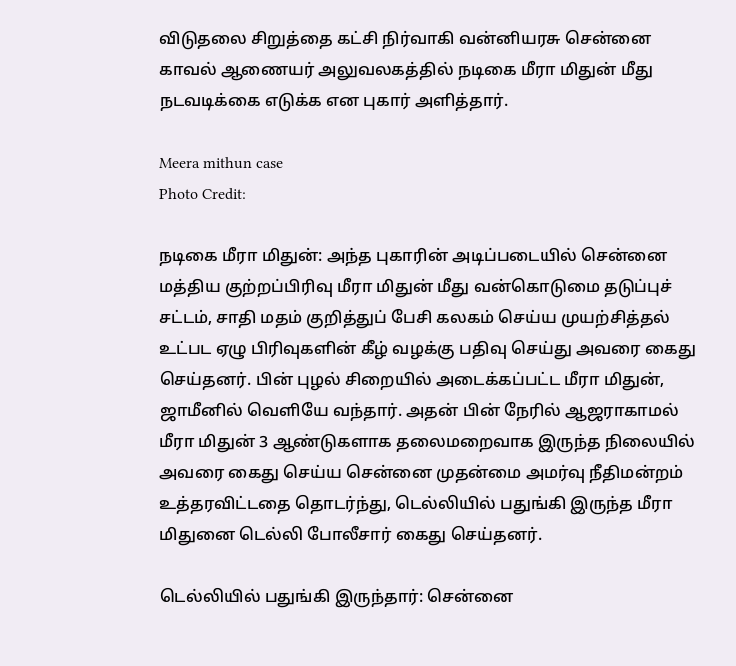விடுதலை சிறுத்தை கட்சி நிர்வாகி வன்னியரசு சென்னை காவல் ஆணையர் அலுவலகத்தில் நடிகை மீரா மிதுன் மீது நடவடிக்கை எடுக்க என புகார் அளித்தார்.

Meera mithun case
Photo Credit:

நடிகை மீரா மிதுன்: அந்த புகாரின் அடிப்படையில் சென்னை மத்திய குற்றப்பிரிவு மீரா மிதுன் மீது வன்கொடுமை தடுப்புச் சட்டம், சாதி மதம் குறித்துப் பேசி கலகம் செய்ய முயற்சித்தல் உட்பட ஏழு பிரிவுகளின் கீழ் வழக்கு பதிவு செய்து அவரை கைது செய்தனர். பின் புழல் சிறையில் அடைக்கப்பட்ட மீரா மிதுன், ஜாமீனில் வெளியே வந்தார். அதன் பின் நேரில் ஆஜராகாமல் மீரா மிதுன் 3 ஆண்டுகளாக தலைமறைவாக இருந்த நிலையில் அவரை கைது செய்ய சென்னை முதன்மை அமர்வு நீதிமன்றம் உத்தரவிட்டதை தொடர்ந்து, டெல்லியில் பதுங்கி இருந்த மீரா மிதுனை டெல்லி போலீசார் கைது செய்தனர்.

டெல்லியில் பதுங்கி இருந்தார்: சென்னை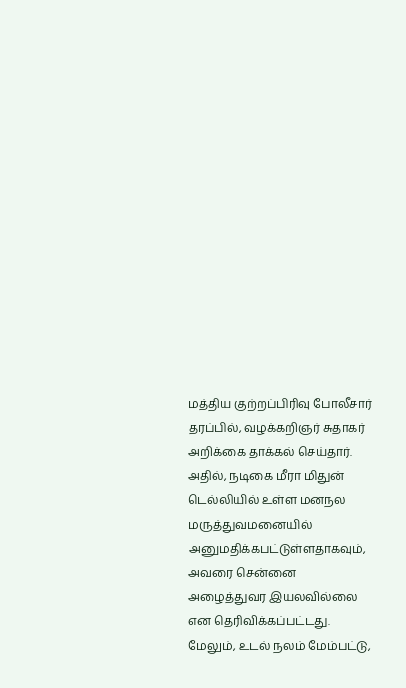மத்திய குற்றப்பிரிவு போலீசார் தரப்பில், வழக்கறிஞர் சுதாகர் அறிக்கை தாக்கல் செய்தார். அதில், நடிகை மீரா மிதுன் டெல்லியில் உள்ள மனநல மருத்துவமனையில் அனுமதிக்கபட்டுள்ளதாகவும், அவரை சென்னை அழைத்துவர இயலவில்லை என தெரிவிக்கப்பட்டது. மேலும், உடல் நலம் மேம்பட்டு,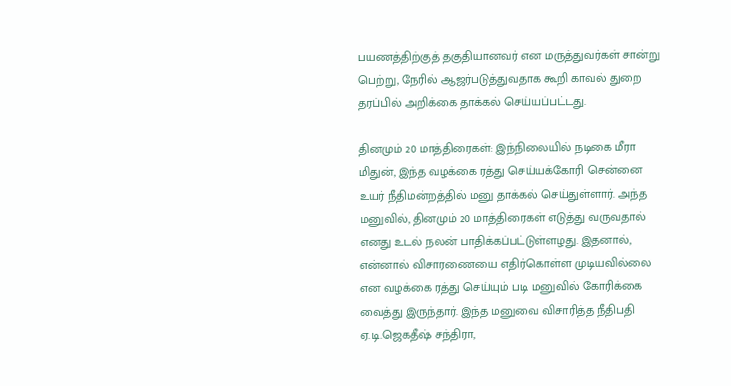பயணத்திற்குத் தகுதியானவர் என மருத்துவர்கள் சான்று பெற்று, நேரில் ஆஜர்படுத்துவதாக கூறி காவல் துறை தரப்பில் அறிக்கை தாக்கல் செய்யப்பட்டது.

தினமும் 20 மாத்திரைகள்: இந்நிலையில் நடிகை மீரா மிதுன், இந்த வழக்கை ரத்து செய்யக்கோரி சென்னை உயர் நீதிமன்றத்தில் மனு தாக்கல் செய்துள்ளார். அந்த மனுவில், தினமும் 20 மாத்திரைகள் எடுத்து வருவதால் எனது உடல் நலன் பாதிக்கப்பட்டுள்ளழது. இதனால், என்னால் விசாரணையை எதிர்கொள்ள முடியவில்லை என வழக்கை ரத்து செய்யும் படி மனுவில் கோரிக்கை வைத்து இருந்தார். இந்த மனுவை விசாரித்த நீதிபதி ஏ.டி.ஜெகதீஷ் சந்திரா,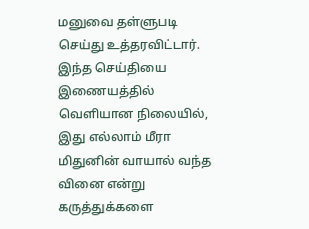மனுவை தள்ளுபடி செய்து உத்தரவிட்டார். இந்த செய்தியை இணையத்தில் வெளியான நிலையில், இது எல்லாம் மீரா மிதுனின் வாயால் வந்த வினை என்று கருத்துக்களை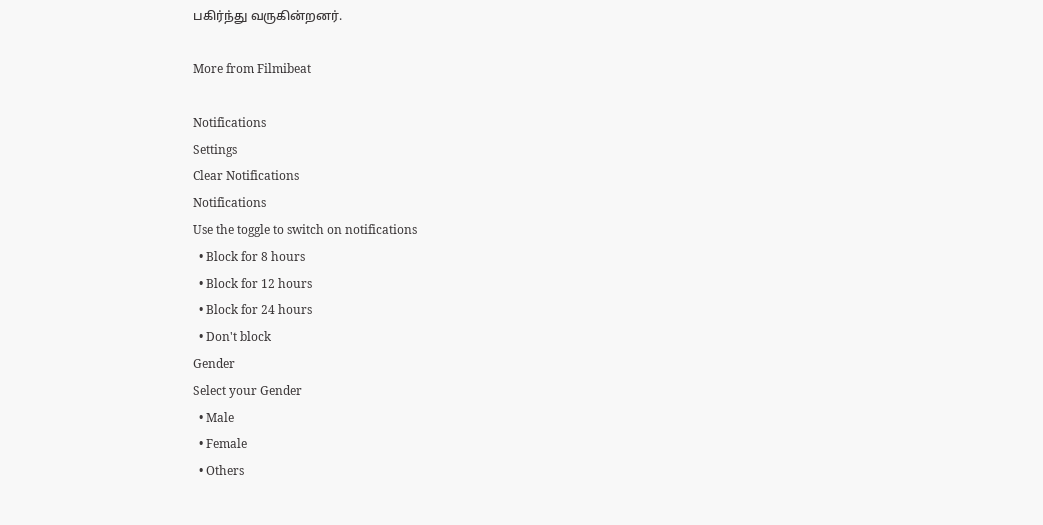பகிர்ந்து வருகின்றனர்.

More from Filmibeat

Notifications
Settings
Clear Notifications
Notifications
Use the toggle to switch on notifications
  • Block for 8 hours
  • Block for 12 hours
  • Block for 24 hours
  • Don't block
Gender
Select your Gender
  • Male
  • Female
  • Others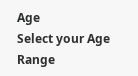Age
Select your Age Range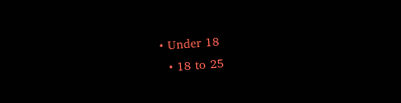• Under 18
  • 18 to 25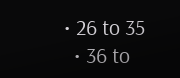• 26 to 35
  • 36 to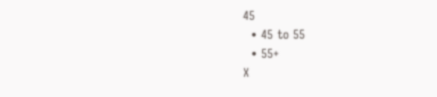45
  • 45 to 55
  • 55+
X